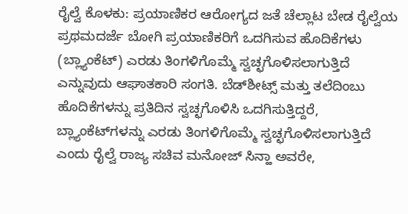ರೈಲ್ವೆ ಕೊಳಕು: ಪ್ರಯಾಣಿಕರ ಆರೋಗ್ಯದ ಜತೆ ಚೆಲ್ಲಾಟ ಬೇಡ ರೈಲ್ವೆಯ ಪ್ರಥಮದರ್ಜೆ ಬೋಗಿ ಪ್ರಯಾಣಿಕರಿಗೆ ಒದಗಿಸುವ ಹೊದಿಕೆಗಳು (ಬ್ಲ್ಯಾಂಕೆಟ್‌) ಎರಡು ತಿಂಗಳಿಗೊಮ್ಮೆ ಸ್ವಚ್ಛಗೊಳಿಸಲಾಗುತ್ತಿದೆ ಎನ್ನುವುದು ಆಘಾತಕಾರಿ ಸಂಗತಿ. ಬೆಡ್‌ಶೀಟ್ಸ್‌ ಮತ್ತು ತಲೆದಿಂಬು ಹೊದಿಕೆಗಳನ್ನು ಪ್ರತಿದಿನ ಸ್ವಚ್ಛಗೊಳಿಸಿ ಒದಗಿಸುತ್ತಿದ್ದರೆ, ಬ್ಲ್ಯಾಂಕೆಟ್‌ಗಳನ್ನು ಎರಡು ತಿಂಗಳಿಗೊಮ್ಮೆ ಸ್ವಚ್ಛಗೊಳಿಸಲಾಗುತ್ತಿದೆ ಎಂದು ರೈಲ್ವೆ ರಾಜ್ಯ ಸಚಿವ ಮನೋಜ್‌ ಸಿನ್ಹಾ ಅವರೇ,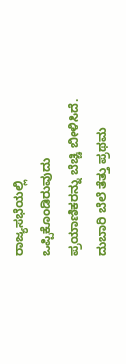ರಾಜ್ಯಸಭೆಯಲ್ಲಿ ಒಪ್ಪಿಕೊಂಡಿರುವುದು ಪ್ರಯಾಣಿಕರನ್ನು ಬೆಚ್ಚಿ ಬೀಳಿಸಿದೆ. ದುಬಾರಿ ಬೆಲೆ ತೆತ್ತು ಪ್ರಥಮ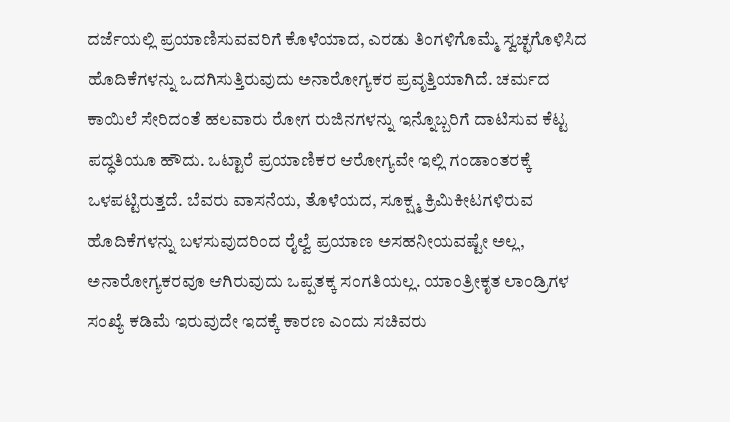ದರ್ಜೆಯಲ್ಲಿ ಪ್ರಯಾಣಿಸುವವರಿಗೆ ಕೊಳೆಯಾದ, ಎರಡು ತಿಂಗಳಿಗೊಮ್ಮೆ ಸ್ವಚ್ಛಗೊಳಿಸಿದ ಹೊದಿಕೆಗಳನ್ನು ಒದಗಿಸುತ್ತಿರುವುದು ಅನಾರೋಗ್ಯಕರ ಪ್ರವೃತ್ತಿಯಾಗಿದೆ. ಚರ್ಮದ ಕಾಯಿಲೆ ಸೇರಿದಂತೆ ಹಲವಾರು ರೋಗ ರುಜಿನಗಳನ್ನು ಇನ್ನೊಬ್ಬರಿಗೆ ದಾಟಿಸುವ ಕೆಟ್ಟ ಪದ್ಧತಿಯೂ ಹೌದು. ಒಟ್ಟಾರೆ ಪ್ರಯಾಣಿಕರ ಆರೋಗ್ಯವೇ ಇಲ್ಲಿ ಗಂಡಾಂತರಕ್ಕೆ ಒಳಪಟ್ಟಿರುತ್ತದೆ. ಬೆವರು ವಾಸನೆಯ, ತೊಳೆಯದ, ಸೂಕ್ಷ್ಮ ಕ್ರಿಮಿಕೀಟಗಳಿರುವ ಹೊದಿಕೆಗಳನ್ನು ಬಳಸುವುದರಿಂದ ರೈಲ್ವೆ ಪ್ರಯಾಣ ಅಸಹನೀಯವಷ್ಟೇ ಅಲ್ಲ, ಅನಾರೋಗ್ಯಕರವೂ ಆಗಿರುವುದು ಒಪ್ಪತಕ್ಕ ಸಂಗತಿಯಲ್ಲ. ಯಾಂತ್ರೀಕೃತ ಲಾಂಡ್ರಿಗಳ ಸಂಖ್ಯೆ ಕಡಿಮೆ ಇರುವುದೇ ಇದಕ್ಕೆ ಕಾರಣ ಎಂದು ಸಚಿವರು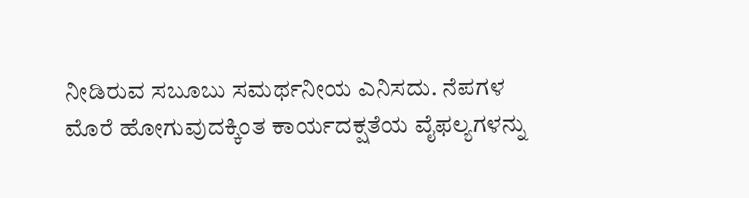ನೀಡಿರುವ ಸಬೂಬು ಸಮರ್ಥನೀಯ ಎನಿಸದು. ನೆಪಗಳ ಮೊರೆ ಹೋಗುವುದಕ್ಕಿಂತ ಕಾರ್ಯದಕ್ಷತೆಯ ವೈಫಲ್ಯಗಳನ್ನು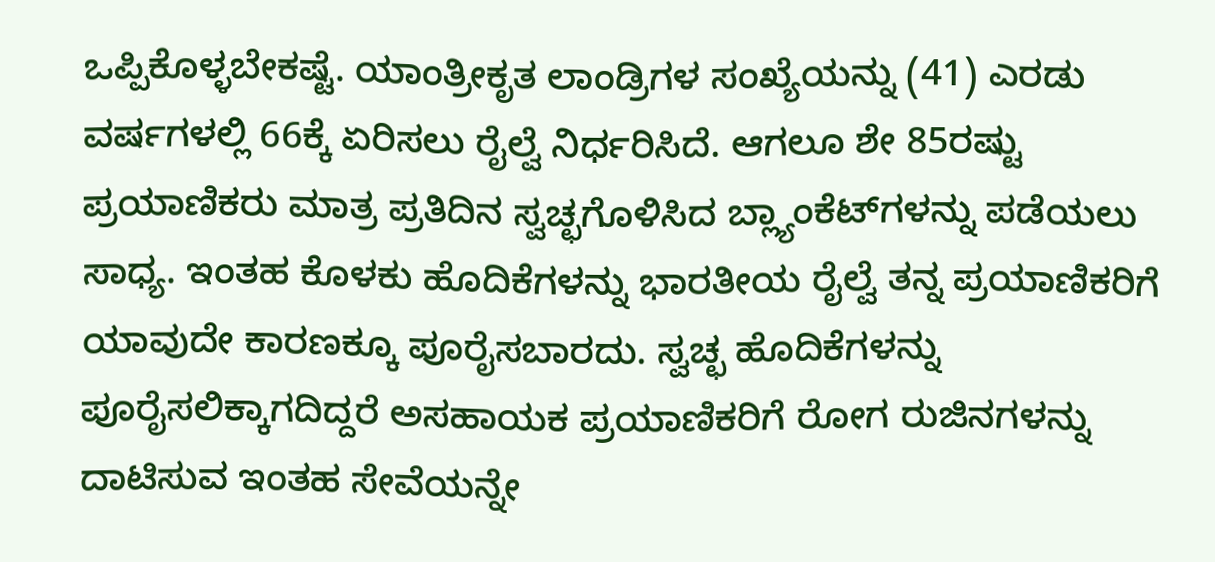ಒಪ್ಪಿಕೊಳ್ಳಬೇಕಷ್ಟೆ. ಯಾಂತ್ರೀಕೃತ ಲಾಂಡ್ರಿಗಳ ಸಂಖ್ಯೆಯನ್ನು (41) ಎರಡು ವರ್ಷಗಳಲ್ಲಿ 66ಕ್ಕೆ ಏರಿಸಲು ರೈಲ್ವೆ ನಿರ್ಧರಿಸಿದೆ. ಆಗಲೂ ಶೇ 85ರಷ್ಟು ಪ್ರಯಾಣಿಕರು ಮಾತ್ರ ಪ್ರತಿದಿನ ಸ್ವಚ್ಛಗೊಳಿಸಿದ ಬ್ಲ್ಯಾಂಕೆಟ್‌ಗಳನ್ನು ಪಡೆಯಲು ಸಾಧ್ಯ. ಇಂತಹ ಕೊಳಕು ಹೊದಿಕೆಗಳನ್ನು ಭಾರತೀಯ ರೈಲ್ವೆ ತನ್ನ ಪ್ರಯಾಣಿಕರಿಗೆ ಯಾವುದೇ ಕಾರಣಕ್ಕೂ ಪೂರೈಸಬಾರದು. ಸ್ವಚ್ಛ ಹೊದಿಕೆಗಳನ್ನು ಪೂರೈಸಲಿಕ್ಕಾಗದಿದ್ದರೆ ಅಸಹಾಯಕ ಪ್ರಯಾಣಿಕರಿಗೆ ರೋಗ ರುಜಿನಗಳನ್ನು ದಾಟಿಸುವ ಇಂತಹ ಸೇವೆಯನ್ನೇ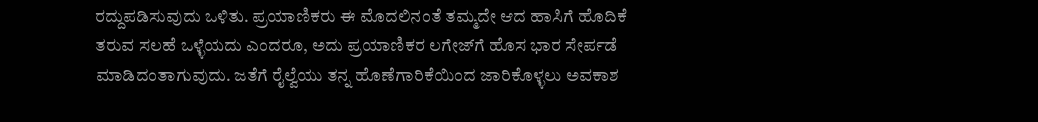ರದ್ದುಪಡಿಸುವುದು ಒಳಿತು. ಪ್ರಯಾಣಿಕರು ಈ ಮೊದಲಿನಂತೆ ತಮ್ಮದೇ ಆದ ಹಾಸಿಗೆ ಹೊದಿಕೆ ತರುವ ಸಲಹೆ ಒಳ್ಳೆಯದು ಎಂದರೂ, ಅದು ಪ್ರಯಾಣಿಕರ ಲಗೇಜ್‌ಗೆ ಹೊಸ ಭಾರ ಸೇರ್ಪಡೆ ಮಾಡಿದಂತಾಗುವುದು. ಜತೆಗೆ ರೈಲ್ವೆಯು ತನ್ನ ಹೊಣೆಗಾರಿಕೆಯಿಂದ ಜಾರಿಕೊಳ್ಳಲು ಅವಕಾಶ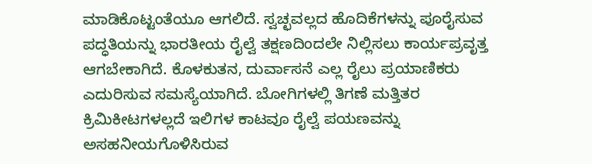ಮಾಡಿಕೊಟ್ಟಂತೆಯೂ ಆಗಲಿದೆ. ಸ್ವಚ್ಛವಲ್ಲದ ಹೊದಿಕೆಗಳನ್ನು ಪೂರೈಸುವ ಪದ್ಧತಿಯನ್ನು ಭಾರತೀಯ ರೈಲ್ವೆ ತಕ್ಷಣದಿಂದಲೇ ನಿಲ್ಲಿಸಲು ಕಾರ್ಯಪ್ರವೃತ್ತ ಆಗಬೇಕಾಗಿದೆ. ಕೊಳಕುತನ, ದುರ್ವಾಸನೆ ಎಲ್ಲ ರೈಲು ಪ್ರಯಾಣಿಕರು ಎದುರಿಸುವ ಸಮಸ್ಯೆಯಾಗಿದೆ. ಬೋಗಿಗಳಲ್ಲಿ ತಿಗಣೆ ಮತ್ತಿತರ ಕ್ರಿಮಿಕೀಟಗಳಲ್ಲದೆ ಇಲಿಗಳ ಕಾಟವೂ ರೈಲ್ವೆ ಪಯಣವನ್ನು ಅಸಹನೀಯಗೊಳಿಸಿರುವ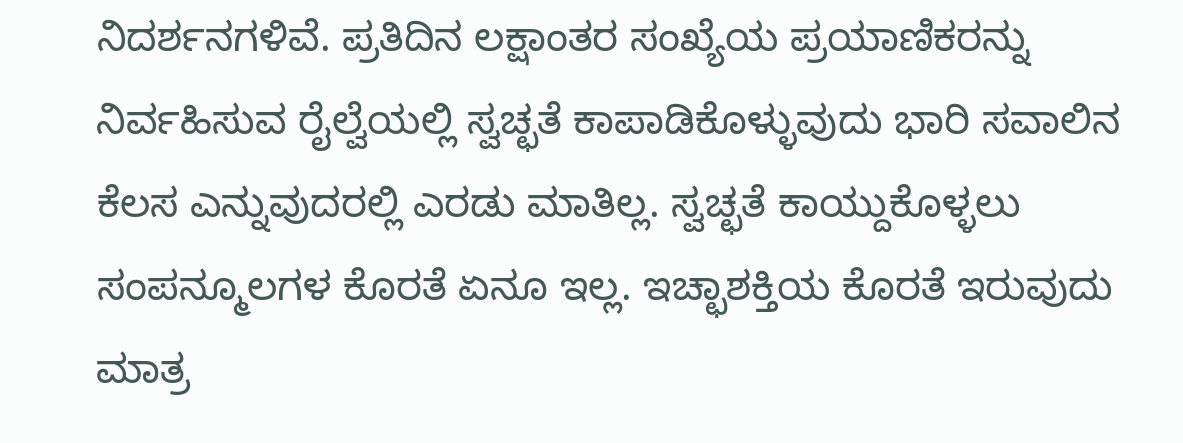ನಿದರ್ಶನಗಳಿವೆ. ಪ್ರತಿದಿನ ಲಕ್ಷಾಂತರ ಸಂಖ್ಯೆಯ ಪ್ರಯಾಣಿಕರನ್ನು ನಿರ್ವಹಿಸುವ ರೈಲ್ವೆಯಲ್ಲಿ ಸ್ವಚ್ಛತೆ ಕಾಪಾಡಿಕೊಳ್ಳುವುದು ಭಾರಿ ಸವಾಲಿನ ಕೆಲಸ ಎನ್ನುವುದರಲ್ಲಿ ಎರಡು ಮಾತಿಲ್ಲ. ಸ್ವಚ್ಛತೆ ಕಾಯ್ದುಕೊಳ್ಳಲು ಸಂಪನ್ಮೂಲಗಳ ಕೊರತೆ ಏನೂ ಇಲ್ಲ. ಇಚ್ಛಾಶಕ್ತಿಯ ಕೊರತೆ ಇರುವುದು ಮಾತ್ರ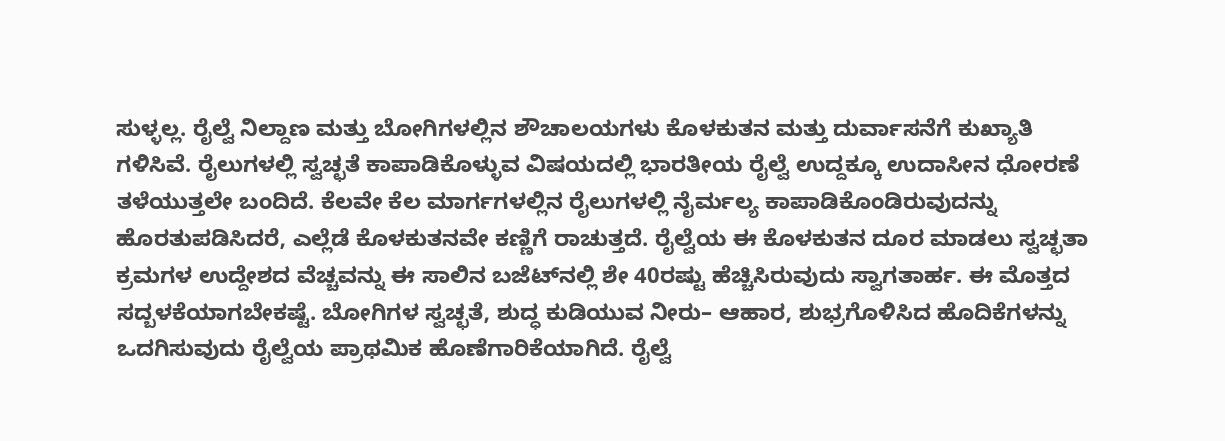ಸುಳ್ಳಲ್ಲ. ರೈಲ್ವೆ ನಿಲ್ದಾಣ ಮತ್ತು ಬೋಗಿಗಳಲ್ಲಿನ ಶೌಚಾಲಯಗಳು ಕೊಳಕುತನ ಮತ್ತು ದುರ್ವಾಸನೆಗೆ ಕುಖ್ಯಾತಿ ಗಳಿಸಿವೆ. ರೈಲುಗಳಲ್ಲಿ ಸ್ವಚ್ಛತೆ ಕಾಪಾಡಿಕೊಳ್ಳುವ ವಿಷಯದಲ್ಲಿ ಭಾರತೀಯ ರೈಲ್ವೆ ಉದ್ದಕ್ಕೂ ಉದಾಸೀನ ಧೋರಣೆ ತಳೆಯುತ್ತಲೇ ಬಂದಿದೆ. ಕೆಲವೇ ಕೆಲ ಮಾರ್ಗಗಳಲ್ಲಿನ ರೈಲುಗಳಲ್ಲಿ ನೈರ್ಮಲ್ಯ ಕಾಪಾಡಿಕೊಂಡಿರುವುದನ್ನು ಹೊರತುಪಡಿಸಿದರೆ, ಎಲ್ಲೆಡೆ ಕೊಳಕುತನವೇ ಕಣ್ಣಿಗೆ ರಾಚುತ್ತದೆ. ರೈಲ್ವೆಯ ಈ ಕೊಳಕುತನ ದೂರ ಮಾಡಲು ಸ್ವಚ್ಛತಾ ಕ್ರಮಗಳ ಉದ್ದೇಶದ ವೆಚ್ಚವನ್ನು ಈ ಸಾಲಿನ ಬಜೆಟ್‌ನಲ್ಲಿ ಶೇ 40ರಷ್ಟು ಹೆಚ್ಚಿಸಿರುವುದು ಸ್ವಾಗತಾರ್ಹ. ಈ ಮೊತ್ತದ ಸದ್ಬಳಕೆಯಾಗಬೇಕಷ್ಟೆ. ಬೋಗಿಗಳ ಸ್ವಚ್ಛತೆ, ಶುದ್ಧ ಕುಡಿಯುವ ನೀರು– ಆಹಾರ, ಶುಭ್ರಗೊಳಿಸಿದ ಹೊದಿಕೆಗಳನ್ನು ಒದಗಿಸುವುದು ರೈಲ್ವೆಯ ಪ್ರಾಥಮಿಕ ಹೊಣೆಗಾರಿಕೆಯಾಗಿದೆ. ರೈಲ್ವೆ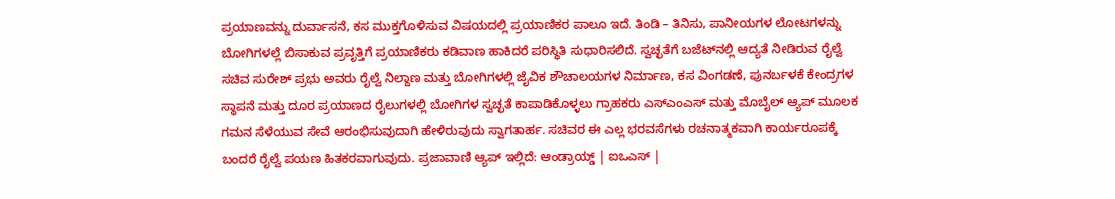ಪ್ರಯಾಣವನ್ನು ದುರ್ವಾಸನೆ, ಕಸ ಮುಕ್ತಗೊಳಿಸುವ ವಿಷಯದಲ್ಲಿ ಪ್ರಯಾಣಿಕರ ಪಾಲೂ ಇದೆ. ತಿಂಡಿ – ತಿನಿಸು, ಪಾನೀಯಗಳ ಲೋಟಗಳನ್ನು ಬೋಗಿಗಳಲ್ಲೆ ಬಿಸಾಕುವ ಪ್ರವೃತ್ತಿಗೆ ಪ್ರಯಾಣಿಕರು ಕಡಿವಾಣ ಹಾಕಿದರೆ ಪರಿಸ್ಥಿತಿ ಸುಧಾರಿಸಲಿದೆ. ಸ್ವಚ್ಛತೆಗೆ ಬಜೆಟ್‌ನಲ್ಲಿ ಆದ್ಯತೆ ನೀಡಿರುವ ರೈಲ್ವೆ ಸಚಿವ ಸುರೇಶ್ ಪ್ರಭು ಅವರು ರೈಲ್ವೆ ನಿಲ್ದಾಣ ಮತ್ತು ಬೋಗಿಗಳಲ್ಲಿ ಜೈವಿಕ ಶೌಚಾಲಯಗಳ ನಿರ್ಮಾಣ, ಕಸ ವಿಂಗಡಣೆ, ಪುನರ್ಬಳಕೆ ಕೇಂದ್ರಗಳ ಸ್ಥಾಪನೆ ಮತ್ತು ದೂರ ಪ್ರಯಾಣದ ರೈಲುಗಳಲ್ಲಿ ಬೋಗಿಗಳ ಸ್ವಚ್ಛತೆ ಕಾಪಾಡಿಕೊಳ್ಳಲು ಗ್ರಾಹಕರು ಎಸ್‌ಎಂಎಸ್‌ ಮತ್ತು ಮೊಬೈಲ್‌ ಆ್ಯಪ್‌ ಮೂಲಕ ಗಮನ ಸೆಳೆಯುವ ಸೇವೆ ಆರಂಭಿಸುವುದಾಗಿ ಹೇಳಿರುವುದು ಸ್ವಾಗತಾರ್ಹ. ಸಚಿವರ ಈ ಎಲ್ಲ ಭರವಸೆಗಳು ರಚನಾತ್ಮಕವಾಗಿ ಕಾರ್ಯರೂಪಕ್ಕೆ ಬಂದರೆ ರೈಲ್ವೆ ಪಯಣ ಹಿತಕರವಾಗುವುದು. ಪ್ರಜಾವಾಣಿ ಆ್ಯಪ್ ಇಲ್ಲಿದೆ: ಆಂಡ್ರಾಯ್ಡ್ | ಐಒಎಸ್ |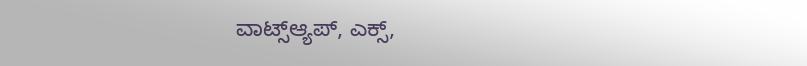ವಾಟ್ಸ್ಆ್ಯಪ್, ಎಕ್ಸ್,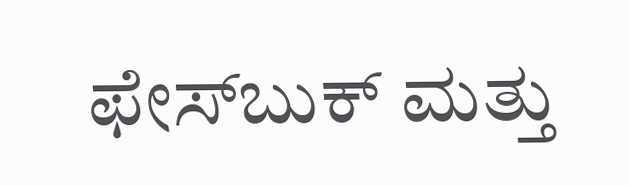ಫೇಸ್‌ಬುಕ್ ಮತ್ತು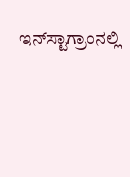ಇನ್‌ಸ್ಟಾಗ್ರಾಂನಲ್ಲಿ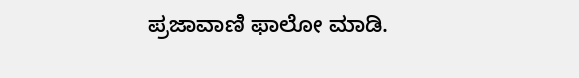ಪ್ರಜಾವಾಣಿ ಫಾಲೋ ಮಾಡಿ.